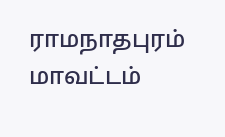ராமநாதபுரம் மாவட்டம்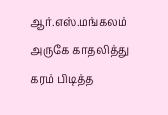ஆர்.எஸ்.மங்கலம் அருகே காதலித்து கரம் பிடித்த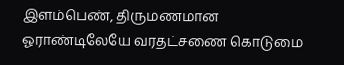இளம்பெண், திருமணமான ஓராண்டிலேயே வரதட்சணை கொடுமை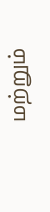மற்றும்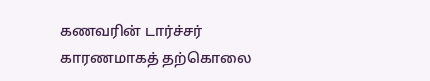கணவரின் டார்ச்சர் காரணமாகத் தற்கொலை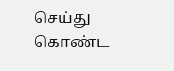செய்து கொண்ட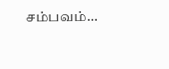சம்பவம்…